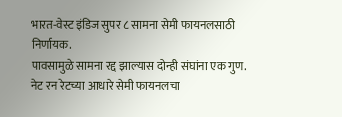भारत-वेस्ट इंडिज सुपर ८ सामना सेमी फायनलसाठी निर्णायक.
पावसामुळे सामना रद्द झाल्यास दोन्ही संघांना एक गुण.
नेट रन रेटच्या आधारे सेमी फायनलचा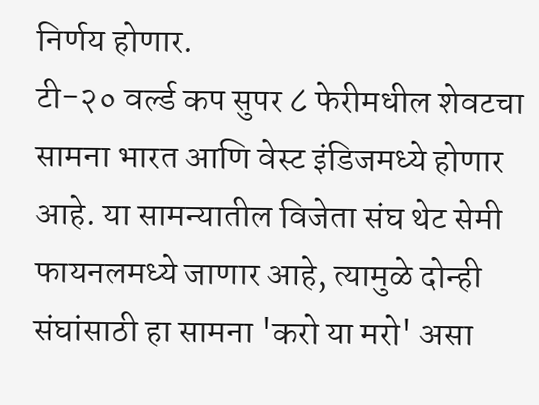निर्णय होणार.
टी-२० वर्ल्ड कप सुपर ८ फेरीमधील शेवटचा सामना भारत आणि वेस्ट इंडिजमध्ये होणार आहे. या सामन्यातील विजेता संघ थेट सेमी फायनलमध्ये जाणार आहे, त्यामुळे दोन्ही संघांसाठी हा सामना 'करो या मरो' असा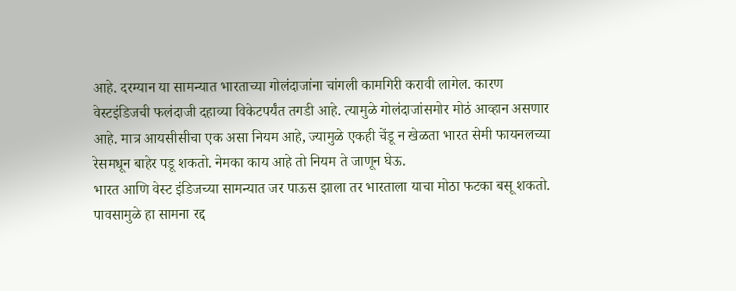आहे. दरम्यान या सामन्यात भारताच्या गोलंदाजांना चांगली कामगिरी करावी लागेल. कारण वेस्टइंडिजची फलंदाजी दहाव्या विकेटपर्यंत तगडी आहे. त्यामुळे गोलंदाजांसमोर मोठं आव्हान असणार आहे. मात्र आयसीसीचा एक असा नियम आहे, ज्यामुळे एकही चेंडू न खेळता भारत सेमी फायनलच्या रेसमधून बाहेर पडू शकतो. नेमका काय आहे तो नियम ते जाणून घेऊ.
भारत आणि वेस्ट इंडिजच्या सामन्यात जर पाऊस झाला तर भारताला याचा मोठा फटका बसू शकतो. पावसामुळे हा सामना रद्द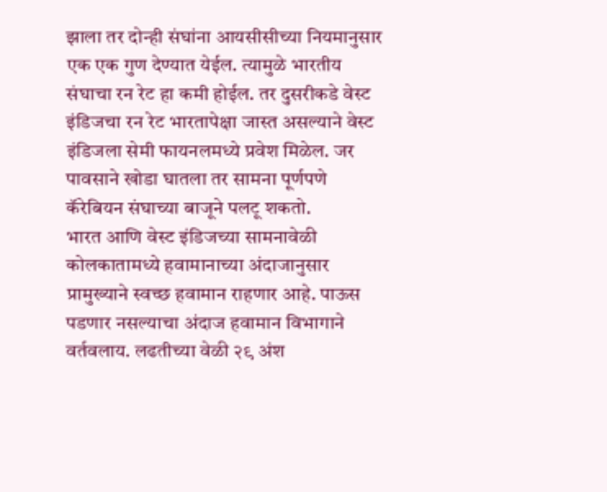झाला तर दोन्ही संघांना आयसीसीच्या नियमानुसार एक एक गुण देण्यात येईल. त्यामुळे भारतीय संघाचा रन रेट हा कमी होईल. तर दुसरीकडे वेस्ट इंडिजचा रन रेट भारतापेक्षा जास्त असल्याने वेस्ट इंडिजला सेमी फायनलमध्ये प्रवेश मिळेल. जर पावसाने खोडा घातला तर सामना पूर्णपणे कॅरेबियन संघाच्या बाजूने पलटू शकतो.
भारत आणि वेस्ट इंडिजच्या सामनावेळी कोलकातामध्ये हवामानाच्या अंदाजानुसार प्रामुख्याने स्वच्छ हवामान राहणार आहे. पाऊस पडणार नसल्याचा अंदाज हवामान विभागाने वर्तवलाय. लढतीच्या वेळी २९ अंश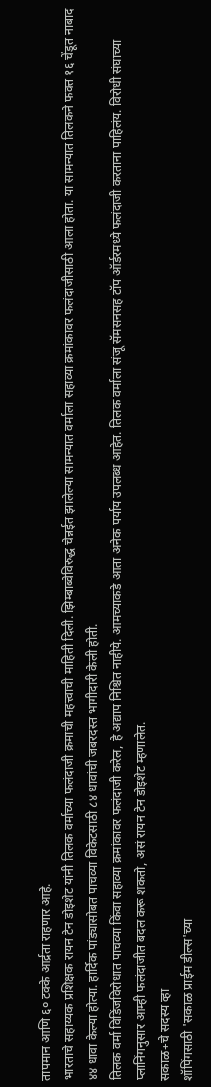तापमान आणि ६० टक्के आर्द्रता राहणार आहे.
भारताचे सहाय्यक प्रशिक्षक रायन टेन डोइशेट यांनी तिलक वर्माच्या फलंदाजी क्रमाची महत्त्वाची माहिती दिली. झिम्बाब्वेविरुद्ध चेन्नईत झालेल्या सामन्यात वर्माला सहाव्या क्रमांकावर फलंदाजीसाठी आला होता. या सामन्यात तिलकने फक्त १६ चेंडूत नाबाद ४४ धावा केल्या होत्या. हार्दिक पांड्यासोबत पाचव्या विकेटसाठी ८४ धावांची जबरदस्त भागीदारी केली होती.
तिलक वर्मा विडिंजविरोधात पाचव्या किंवा सहाव्या क्रमांकावर फलंदाजी करेल, हे अद्याप निश्चित नाहीये. आमच्याकडे आता अनेक पर्याय उपलब्ध आहेत. तिलक वर्माला संजू सॅमसनसह टॉप ऑर्डरमध्ये फलंदाजी करताना पाहिलंय. विरोधी संघाच्या प्लानिंगनुसार आम्ही फलंदाजीत बदल करू शकतो, असं रायन टेन डोइशेट म्हणालेत.
सकाळ+चे सदस्य व्हा
शॉपिंगसाठी 'सकाळ प्राईम डील्स'च्या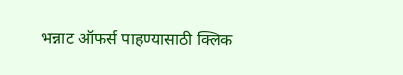भन्नाट ऑफर्स पाहण्यासाठी क्लिक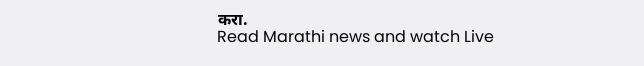करा.
Read Marathi news and watch Live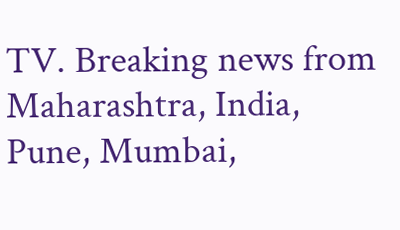TV. Breaking news from Maharashtra, India, Pune, Mumbai,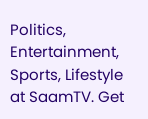Politics, Entertainment, Sports, Lifestyle at SaamTV. Get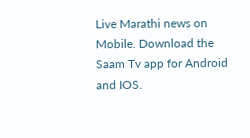Live Marathi news on Mobile. Download the Saam Tv app for Android and IOS.